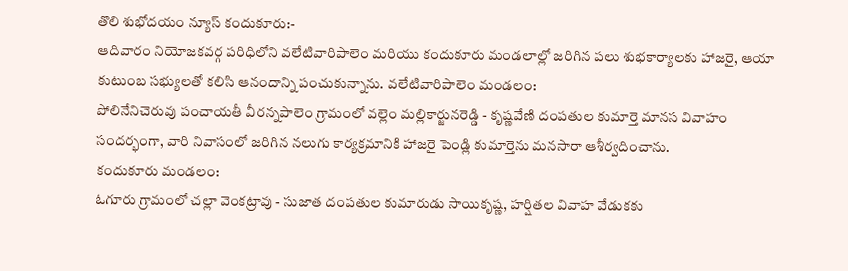తొలి శుభోదయం న్యూస్ కందుకూరు:-
ఆదివారం నియోజకవర్గ పరిధిలోని వలేటివారిపాలెం మరియు కందుకూరు మండలాల్లో జరిగిన పలు శుభకార్యాలకు హాజరై, ఆయా కుటుంబ సభ్యులతో కలిసి ఆనందాన్ని పంచుకున్నాను. వలేటివారిపాలెం మండలం:
పోలినేనిచెరువు పంచాయతీ వీరన్నపాలెం గ్రామంలో వల్లెం మల్లికార్జునరెడ్డి - కృష్ణవేణి దంపతుల కుమార్తె మానస వివాహం సందర్భంగా, వారి నివాసంలో జరిగిన నలుగు కార్యక్రమానికి హాజరై పెండ్లి కుమార్తెను మనసారా ఆశీర్వదించాను.
కందుకూరు మండలం:
ఓగూరు గ్రామంలో చల్లా వెంకట్రావు - సుజాత దంపతుల కుమారుడు సాయికృష్ణ, హర్షితల వివాహ వేడుకకు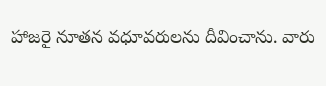హాజరై నూతన వధూవరులను దీవించాను. వారు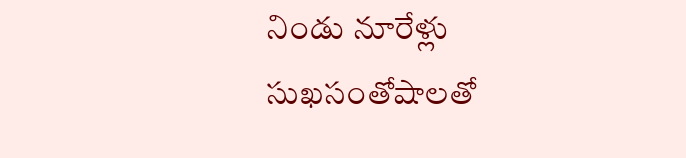నిండు నూరేళ్లు సుఖసంతోషాలతో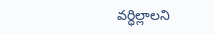వర్ధిల్లాలని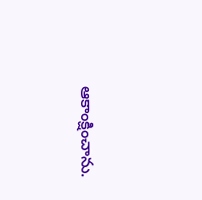ఆకాంక్షించాను.